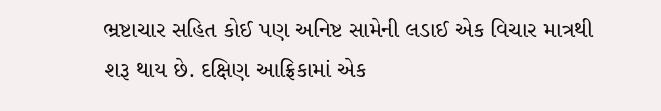ભ્રષ્ટાચાર સહિત કોઈ પણ અનિષ્ટ સામેની લડાઈ એક વિચાર માત્રથી શરૂ થાય છે. દક્ષિણ આફ્રિકામાં એક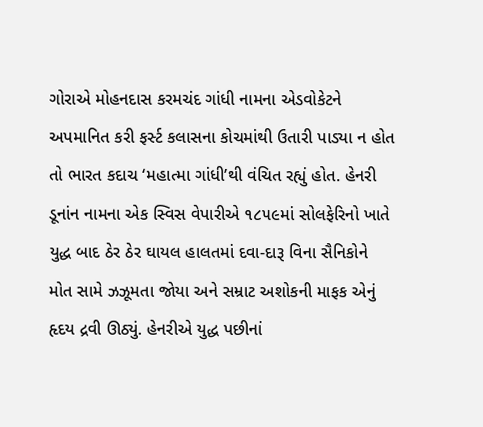ગોરાએ મોહનદાસ કરમચંદ ગાંધી નામના એડવોકેટને અપમાનિત કરી ફર્સ્ટ કલાસના કોચમાંથી ઉતારી પાડ્યા ન હોત તો ભારત કદાચ ‘મહાત્મા ગાંધી’થી વંચિત રહ્યું હોત. હેનરી ડૂનાંન નામના એક સ્વિસ વેપારીએ ૧૮૫૯માં સોલફેરિનો ખાતે યુદ્ધ બાદ ઠેર ઠેર ઘાયલ હાલતમાં દવા-દારૂ વિના સૈનિકોને મોત સામે ઝઝૂમતા જોયા અને સમ્રાટ અશોકની માફક એનું હૃદય દ્રવી ઊઠ્યું. હેનરીએ યુદ્ધ પછીનાં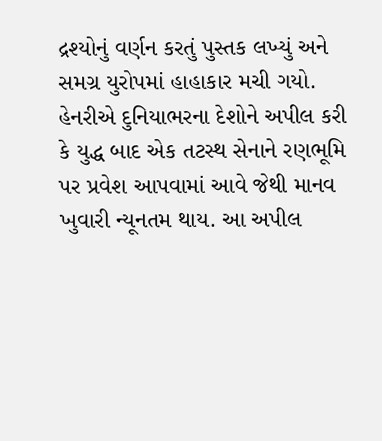દ્રશ્યોનું વર્ણન કરતું પુસ્તક લખ્યું અને સમગ્ર યુરોપમાં હાહાકાર મચી ગયો.
હેનરીએ દુનિયાભરના દેશોને અપીલ કરી કે યુદ્ધ બાદ એક તટસ્થ સેનાને રણભૂમિ પર પ્રવેશ આપવામાં આવે જેથી માનવ ખુવારી ન્યૂનતમ થાય. આ અપીલ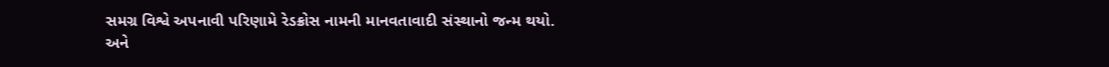સમગ્ર વિશ્વે અપનાવી પરિણામે રેડક્રોસ નામની માનવતાવાદી સંસ્થાનો જન્મ થયો. અને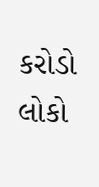કરોડો લોકો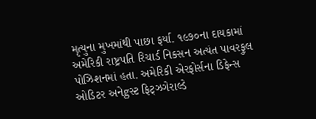મૃત્યુના મુખમાંથી પાછા ફર્યા. ૧૯૭૦ના દાયકામાં અમેરિકી રાષ્ટ્રપતિ રિચાર્ડ નિકસન અત્યંત પાવરફુલ પોઝિશનમાં હતા. અમેરિકી એરફોર્સના ડિફેન્સ ઓડિટર અનેgસ્ટ ફિટ્ઝગેરાલ્ડે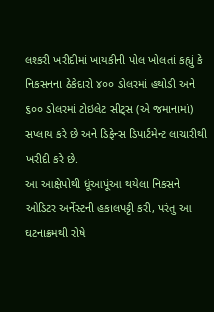લશ્કરી ખરીદીમાં ખાયકીની પોલ ખોલતાં કહ્યું કે નિકસનના ઠેકેદારો ૪૦૦ ડોલરમાં હથોડી અને ૬૦૦ ડોલરમાં ટોઇલેટ સીટ્સ (એ જમાનામાં) સપ્લાય કરે છે અને ડિફેન્સ ડિપાર્ટમેન્ટ લાચારીથી ખરીદી કરે છે.
આ આક્ષેપોથી ધૂંઆપૂંઆ થયેલા નિકસને ઓડિટર અર્નેસ્ટની હકાલપટ્ટી કરી, પરંતુ આ ઘટનાક્રમથી રોષે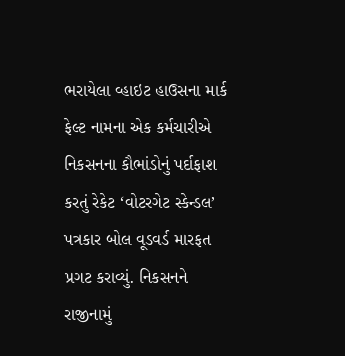ભરાયેલા વ્હાઇટ હાઉસના માર્ક ફેલ્ટ નામના એક કર્મચારીએ નિકસનના કૌભાંડોનું પર્દાફાશ કરતું રેકેટ ‘વોટરગેટ સ્કેન્ડલ’ પત્રકાર બોલ વૂડવર્ડ મારફત પ્રગટ કરાવ્યું. નિકસનને રાજીનામું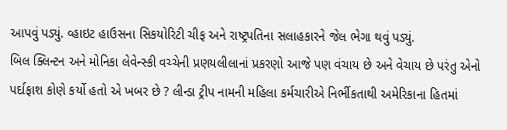આપવું પડ્યું. વ્હાઇટ હાઉસના સિકયોરિટી ચીફ અને રાષ્ટ્રપતિના સલાહકારને જેલ ભેગા થવું પડ્યું.
બિલ ક્લિન્ટન અને મોનિકા લેવેન્સ્કી વચ્ચેની પ્રણયલીલાનાં પ્રકરણો આજે પણ વંચાય છે અને વેચાય છે પરંતુ એનો પર્દાફાશ કોણે કર્યો હતો એ ખબર છે ? લીન્ડા ટ્રીપ નામની મહિલા કર્મચારીએ નિર્ભીકતાથી અમેરિકાના હિતમાં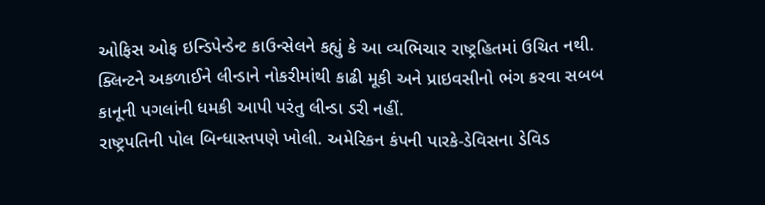ઓફિસ ઓફ ઇન્ડિપેન્ડેન્ટ કાઉન્સેલને કહ્યું કે આ વ્યભિચાર રાષ્ટ્રહિતમાં ઉચિત નથી. ક્લિન્ટને અકળાઈને લીન્ડાને નોકરીમાંથી કાઢી મૂકી અને પ્રાઇવસીનો ભંગ કરવા સબબ કાનૂની પગલાંની ધમકી આપી પરંતુ લીન્ડા ડરી નહીં.
રાષ્ટ્રપતિની પોલ બિન્ધાસ્તપણે ખોલી. અમેરિકન કંપની પારકે-ડેવિસના ડેવિડ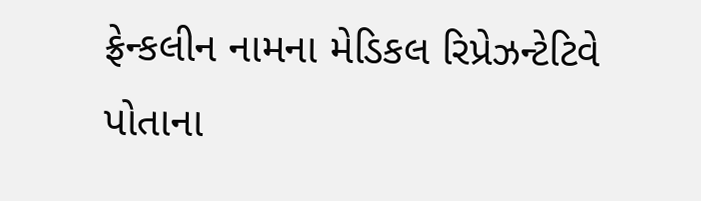ફ્રેન્કલીન નામના મેડિકલ રિપ્રેઝન્ટેટિવે પોતાના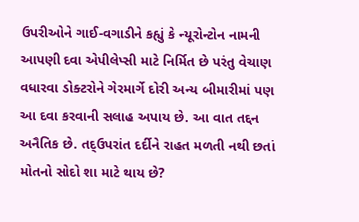ઉપરીઓને ગાઈ-વગાડીને કહ્યું કે ન્યૂરોન્ટોન નામની આપણી દવા એપીલેપ્સી માટે નિર્મિત છે પરંતુ વેચાણ વધારવા ડોક્ટરોને ગેરમાર્ગે દોરી અન્ય બીમારીમાં પણ આ દવા કરવાની સલાહ અપાય છે. આ વાત તદ્દન અનૈતિક છે. તદ્ઉપરાંત દર્દીને રાહત મળતી નથી છતાં મોતનો સોદો શા માટે થાય છે?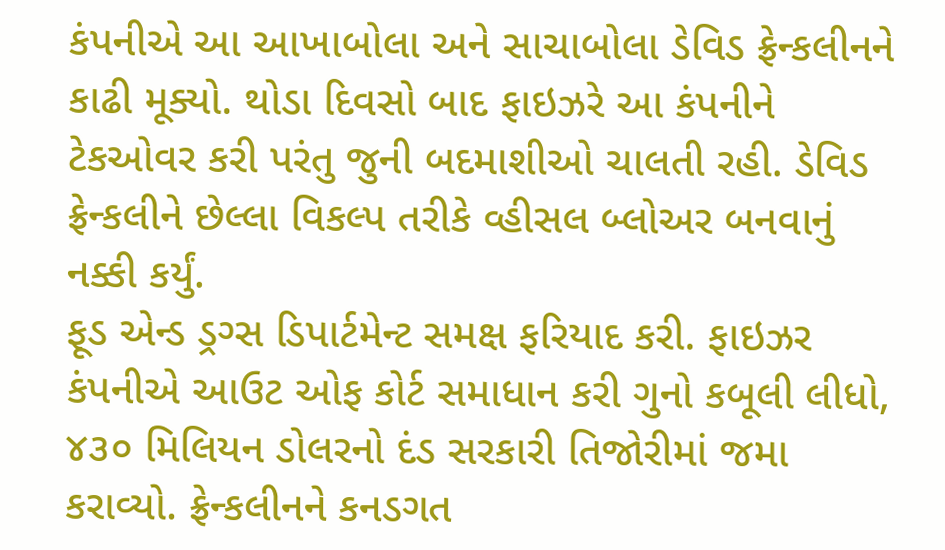કંપનીએ આ આખાબોલા અને સાચાબોલા ડેવિડ ફ્રેન્કલીનને કાઢી મૂક્યો. થોડા દિવસો બાદ ફાઇઝરે આ કંપનીને ટેકઓવર કરી પરંતુ જુની બદમાશીઓ ચાલતી રહી. ડેવિડ ફ્રેન્કલીને છેલ્લા વિકલ્પ તરીકે વ્હીસલ બ્લોઅર બનવાનું નક્કી કર્યું.
ફૂડ એન્ડ ડ્રગ્સ ડિપાર્ટમેન્ટ સમક્ષ ફરિયાદ કરી. ફાઇઝર કંપનીએ આઉટ ઓફ કોર્ટ સમાધાન કરી ગુનો કબૂલી લીધો, ૪૩૦ મિલિયન ડોલરનો દંડ સરકારી તિજોરીમાં જમા કરાવ્યો. ફ્રેન્કલીનને કનડગત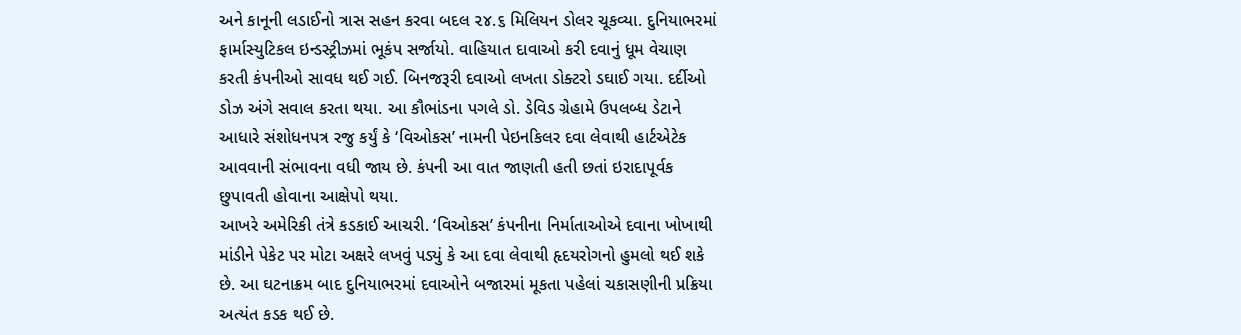અને કાનૂની લડાઈનો ત્રાસ સહન કરવા બદલ ૨૪.૬ મિલિયન ડોલર ચૂકવ્યા. દુનિયાભરમાં ફાર્માસ્યુટિકલ ઇન્ડસ્ટ્રીઝમાં ભૂકંપ સર્જાયો. વાહિયાત દાવાઓ કરી દવાનું ધૂમ વેચાણ કરતી કંપનીઓ સાવધ થઈ ગઈ. બિનજરૂરી દવાઓ લખતા ડોક્ટરો ડઘાઈ ગયા. દર્દીઓ ડોઝ અંગે સવાલ કરતા થયા. આ કૌભાંડના પગલે ડો. ડેવિડ ગ્રેહામે ઉપલબ્ધ ડેટાને આધારે સંશોધનપત્ર રજુ કર્યું કે ‘વિઓકસ’ નામની પેઇનકિલર દવા લેવાથી હાર્ટએટેક આવવાની સંભાવના વધી જાય છે. કંપની આ વાત જાણતી હતી છતાં ઇરાદાપૂર્વક છુપાવતી હોવાના આક્ષેપો થયા.
આખરે અમેરિકી તંત્રે કડકાઈ આચરી. ‘વિઓકસ’ કંપનીના નિર્માતાઓએ દવાના ખોખાથી માંડીને પેકેટ પર મોટા અક્ષરે લખવું પડ્યું કે આ દવા લેવાથી હૃદયરોગનો હુમલો થઈ શકે છે. આ ઘટનાક્રમ બાદ દુનિયાભરમાં દવાઓને બજારમાં મૂકતા પહેલાં ચકાસણીની પ્રક્રિયા અત્યંત કડક થઈ છે.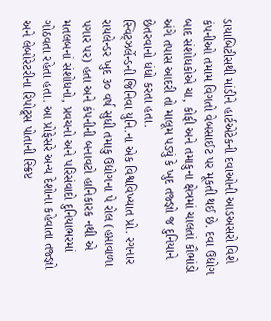ડાયાબિટીસથી માંડીને હાર્ટએટેકની દવાઓની આડઅસરો વિશે કંપનીઓ તમામ વિગતો વેબસાઈટ પર મૂકતી થઈ છે. દવા ઉદ્યોગ બાદ સંશોધકોએ ચા, કોફી અને તમાકુના ક્ષેત્રમાં ચાલતાં કૌભાંડો અંગે તપાસ આદરી તો માલૂમ પડ્યું કે ખુદ તજ્જ્ઞો જ દુનિયાને છેતરવાનો ધંધો કરતા હતા.
સ્વિટ્ઝર્લેન્ડની જિનિવા યુનિ.ના એક વિશ્વવિખ્યાત પ્રો. રગનાર રાયલેન્ડર ખુદ ૩૦ વર્ષ સુધી તમાકુ ઉદ્યોગના પે રોલ (હપ્તાવાળા પગાર પર) હતા અને કંપનીની બનાવટો હાનિકારક નથી એ મતલબનાં સંશોધનો, પ્રવચનો અને પરિસંવાદો દુનિયાભરમાં ગોઠવતા રહેતા હતા. આ પ્રોફેસરે અન્ય દેશોના કહેવાતા તજ્જ્ઞો અને લેબોરેટરીના રિપોટ્ર્સ પોતાની સ્ક્રિપ્ટ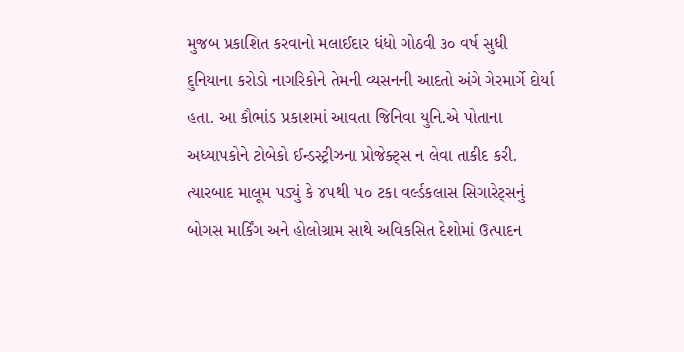મુજબ પ્રકાશિત કરવાનો મલાઈદાર ધંધો ગોઠવી ૩૦ વર્ષ સુધી દુનિયાના કરોડો નાગરિકોને તેમની વ્યસનની આદતો અંગે ગેરમાર્ગે દોર્યા હતા. આ કૌભાંડ પ્રકાશમાં આવતા જિનિવા યુનિ.એ પોતાના અધ્યાપકોને ટોબેકો ઈન્ડસ્ટ્રીઝના પ્રોજેક્ટ્સ ન લેવા તાકીદ કરી.
ત્યારબાદ માલૂમ પડ્યું કે ૪૫થી ૫૦ ટકા વર્લ્ડકલાસ સિગારેટ્સનું બોગસ માર્કિંગ અને હોલોગ્રામ સાથે અવિકસિત દેશોમાં ઉત્પાદન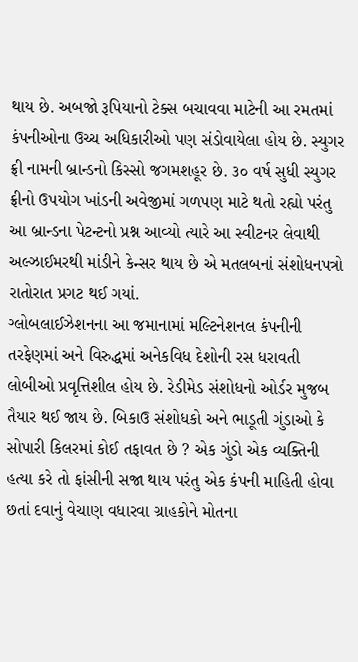થાય છે. અબજો રૂપિયાનો ટેક્સ બચાવવા માટેની આ રમતમાં કંપનીઓના ઉચ્ચ અધિકારીઓ પણ સંડોવાયેલા હોય છે. સ્યુગર ફ્રી નામની બ્રાન્ડનો કિસ્સો જગમશહૂર છે. ૩૦ વર્ષ સુધી સ્યુગર ફ્રીનો ઉપયોગ ખાંડની અવેજીમાં ગળપણ માટે થતો રહ્યો પરંતુ આ બ્રાન્ડના પેટન્ટનો પ્રશ્ન આવ્યો ત્યારે આ સ્વીટનર લેવાથી અલ્ઝાઈમરથી માંડીને કેન્સર થાય છે એ મતલબનાં સંશોધનપત્રો રાતોરાત પ્રગટ થઈ ગયાં.
ગ્લોબલાઈઝેશનના આ જમાનામાં મલ્ટિનેશનલ કંપનીની તરફેણમાં અને વિરુદ્ધમાં અનેકવિધ દેશોની રસ ધરાવતી લોબીઓ પ્રવૃત્તિશીલ હોય છે. રેડીમેડ સંશોધનો ઓર્ડર મુજબ તૈયાર થઈ જાય છે. બિકાઉ સંશોધકો અને ભાડૂતી ગુંડાઓ કે સોપારી કિલરમાં કોઈ તફાવત છે ? એક ગુંડો એક વ્યક્તિની હત્યા કરે તો ફાંસીની સજા થાય પરંતુ એક કંપની માહિતી હોવા છતાં દવાનું વેચાણ વધારવા ગ્રાહકોને મોતના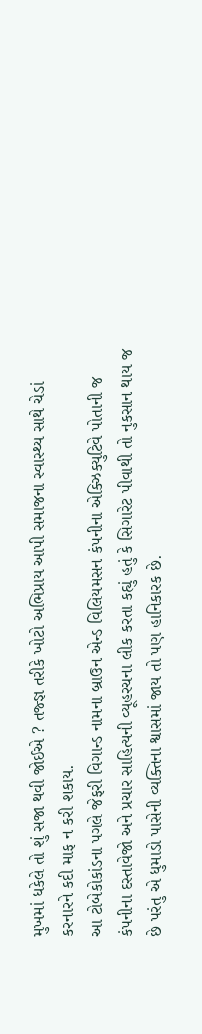મુખમાં ધકેલે તો શું સજા થવી જોઈએ ? તજ્જ્ઞ તરીકે ખોટો અભિપ્રાય આપી સમાજના સ્વાસ્થ્ય સાથે ચેડાં કરનારને કદી માફ ન કરી શકાય.
આ ટોબેકોકાંડના પગલે જેફરી વિગાન્ડ નામના બ્રાઉન એન્ડ વિલિયમસન કંપનીના એક્ઝિક્યુટિવે પોતાની જ કંપનીના દસ્તાવેજો અને પ્રચાર સાહિત્યની વ્યૂહરચના લીક કરતા કહ્યું હતું કે સિગારેટ પીવાથી તો નુકસાન થાય જ છે પરંતુ એ ધુમાડો પાસેની વ્યક્તિના શ્વાસમાં જાય તો પણ હાનિકારક છે.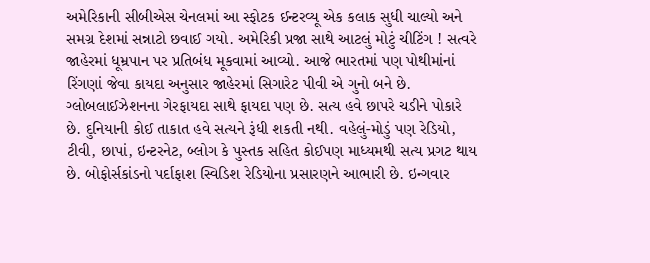અમેરિકાની સીબીએસ ચેનલમાં આ સ્ફોટક ઈન્ટરવ્યૂ એક કલાક સુધી ચાલ્યો અને સમગ્ર દેશમાં સન્નાટો છવાઈ ગયો. અમેરિકી પ્રજા સાથે આટલું મોટું ચીટિંગ ! સત્વરે જાહેરમાં ધૂમ્રપાન પર પ્રતિબંધ મૂકવામાં આવ્યો. આજે ભારતમાં પણ પોથીમાંનાં રિંગણાં જેવા કાયદા અનુસાર જાહેરમાં સિગારેટ પીવી એ ગુનો બને છે.
ગ્લોબલાઈઝેશનના ગેરફાયદા સાથે ફાયદા પણ છે. સત્ય હવે છાપરે ચડીને પોકારે છે. દુનિયાની કોઈ તાકાત હવે સત્યને રૂંધી શકતી નથી. વહેલું-મોડું પણ રેડિયો, ટીવી, છાપાં, ઇન્ટરનેટ, બ્લોગ કે પુસ્તક સહિત કોઈપણ માધ્યમથી સત્ય પ્રગટ થાય છે. બોફોર્સકાંડનો પર્દાફાશ સ્વિડિશ રેડિયોના પ્રસારણને આભારી છે. ઇન્ગવાર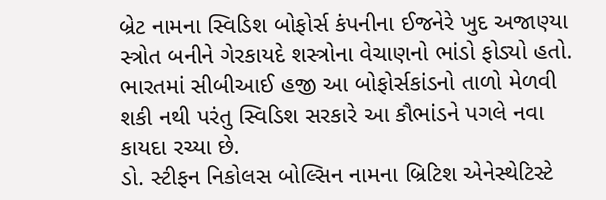બ્રેટ નામના સ્વિડિશ બોફોર્સ કંપનીના ઈજનેરે ખુદ અજાણ્યા સ્ત્રોત બનીને ગેરકાયદે શસ્ત્રોના વેચાણનો ભાંડો ફોડ્યો હતો. ભારતમાં સીબીઆઈ હજી આ બોફોર્સકાંડનો તાળો મેળવી શકી નથી પરંતુ સ્વિડિશ સરકારે આ કૌભાંડને પગલે નવા કાયદા રચ્યા છે.
ડો. સ્ટીફન નિકોલસ બોલ્સિન નામના બ્રિટિશ એનેસ્થેટિસ્ટે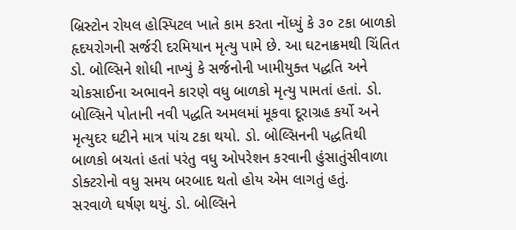બ્રિસ્ટોન રોયલ હોસ્પિટલ ખાતે કામ કરતા નોંધ્યું કે ૩૦ ટકા બાળકો હૃદયરોગની સર્જરી દરમિયાન મૃત્યુ પામે છે. આ ઘટનાક્રમથી ચિંતિત ડો. બોલ્સિને શોધી નાખ્યું કે સર્જનોની ખામીયુક્ત પદ્ધતિ અને ચોકસાઈના અભાવને કારણે વધુ બાળકો મૃત્યુ પામતાં હતાં. ડો. બોલ્સિને પોતાની નવી પદ્ધતિ અમલમાં મૂકવા દૂરાગ્રહ કર્યો અને મૃત્યુદર ઘટીને માત્ર પાંચ ટકા થયો. ડો. બોલ્સિનની પદ્ધતિથી બાળકો બચતાં હતાં પરંતુ વધુ ઓપરેશન કરવાની હુંસાતુંસીવાળા ડોક્ટરોનો વધુ સમય બરબાદ થતો હોય એમ લાગતું હતું.
સરવાળે ઘર્ષણ થયું. ડો. બોલ્સિને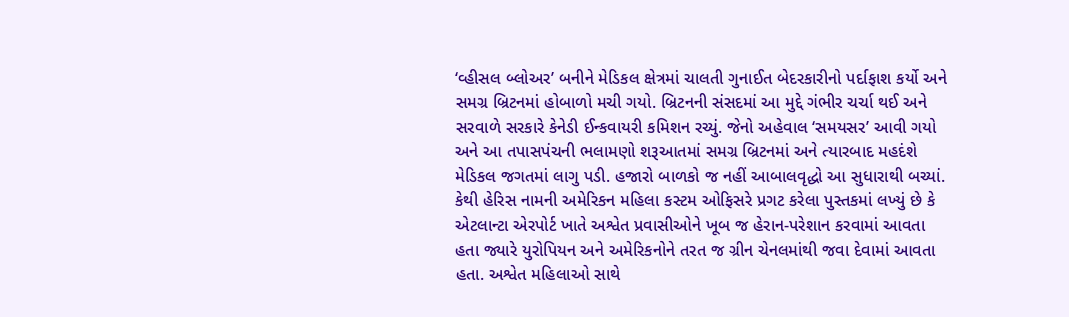‘વ્હીસલ બ્લોઅર’ બનીને મેડિકલ ક્ષેત્રમાં ચાલતી ગુનાઈત બેદરકારીનો પર્દાફાશ કર્યો અને સમગ્ર બ્રિટનમાં હોબાળો મચી ગયો. બ્રિટનની સંસદમાં આ મુદ્દે ગંભીર ચર્ચા થઈ અને સરવાળે સરકારે કેનેડી ઈન્કવાયરી કમિશન રચ્યું. જેનો અહેવાલ ‘સમયસર’ આવી ગયો અને આ તપાસપંચની ભલામણો શરૂઆતમાં સમગ્ર બ્રિટનમાં અને ત્યારબાદ મહદંશે મેડિકલ જગતમાં લાગુ પડી. હજારો બાળકો જ નહીં આબાલવૃદ્ધો આ સુધારાથી બચ્યાં.
કેથી હેરિસ નામની અમેરિકન મહિલા કસ્ટમ ઓફિસરે પ્રગટ કરેલા પુસ્તકમાં લખ્યું છે કે એટલાન્ટા એરપોર્ટ ખાતે અશ્વેત પ્રવાસીઓને ખૂબ જ હેરાન-પરેશાન કરવામાં આવતા હતા જ્યારે યુરોપિયન અને અમેરિકનોને તરત જ ગ્રીન ચેનલમાંથી જવા દેવામાં આવતા હતા. અશ્વેત મહિલાઓ સાથે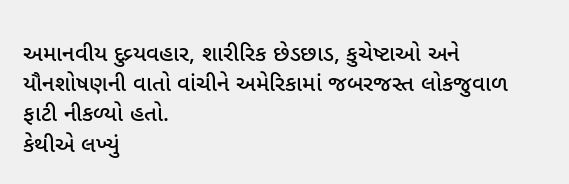અમાનવીય દુવ્ર્યવહાર, શારીરિક છેડછાડ, કુચેષ્ટાઓ અને યૌનશોષણની વાતો વાંચીને અમેરિકામાં જબરજસ્ત લોકજુવાળ ફાટી નીકળ્યો હતો.
કેથીએ લખ્યું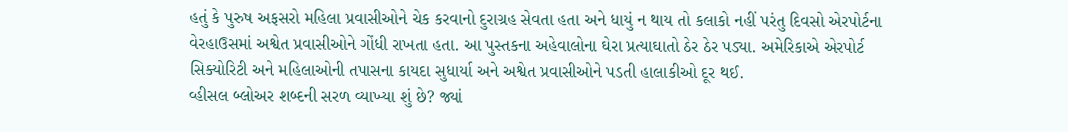હતું કે પુરુષ અફસરો મહિલા પ્રવાસીઓને ચેક કરવાનો દુરાગ્રહ સેવતા હતા અને ધાયું ન થાય તો કલાકો નહીં પરંતુ દિવસો એરપોર્ટના વેરહાઉસમાં અશ્વેત પ્રવાસીઓને ગોંધી રાખતા હતા. આ પુસ્તકના અહેવાલોના ઘેરા પ્રત્યાઘાતો ઠેર ઠેર પડ્યા. અમેરિકાએ એરપોર્ટ સિક્યોરિટી અને મહિલાઓની તપાસના કાયદા સુધાર્યા અને અશ્વેત પ્રવાસીઓને પડતી હાલાકીઓ દૂર થઈ.
વ્હીસલ બ્લોઅર શબ્દની સરળ વ્યાખ્યા શું છે? જ્યાં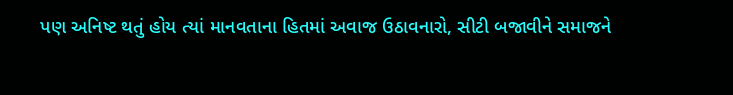પણ અનિષ્ટ થતું હોય ત્યાં માનવતાના હિતમાં અવાજ ઉઠાવનારો, સીટી બજાવીને સમાજને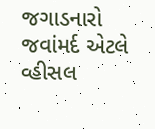જગાડનારો જવાંમર્દ એટલે વ્હીસલ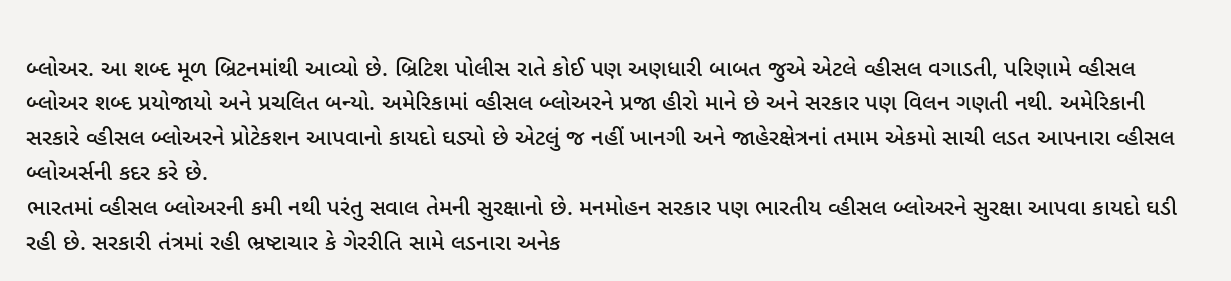બ્લોઅર. આ શબ્દ મૂળ બ્રિટનમાંથી આવ્યો છે. બ્રિટિશ પોલીસ રાતે કોઈ પણ અણધારી બાબત જુએ એટલે વ્હીસલ વગાડતી, પરિણામે વ્હીસલ બ્લોઅર શબ્દ પ્રયોજાયો અને પ્રચલિત બન્યો. અમેરિકામાં વ્હીસલ બ્લોઅરને પ્રજા હીરો માને છે અને સરકાર પણ વિલન ગણતી નથી. અમેરિકાની સરકારે વ્હીસલ બ્લોઅરને પ્રોટેકશન આપવાનો કાયદો ઘડ્યો છે એટલું જ નહીં ખાનગી અને જાહેરક્ષેત્રનાં તમામ એકમો સાચી લડત આપનારા વ્હીસલ બ્લોઅર્સની કદર કરે છે.
ભારતમાં વ્હીસલ બ્લોઅરની કમી નથી પરંતુ સવાલ તેમની સુરક્ષાનો છે. મનમોહન સરકાર પણ ભારતીય વ્હીસલ બ્લોઅરને સુરક્ષા આપવા કાયદો ઘડી રહી છે. સરકારી તંત્રમાં રહી ભ્રષ્ટાચાર કે ગેરરીતિ સામે લડનારા અનેક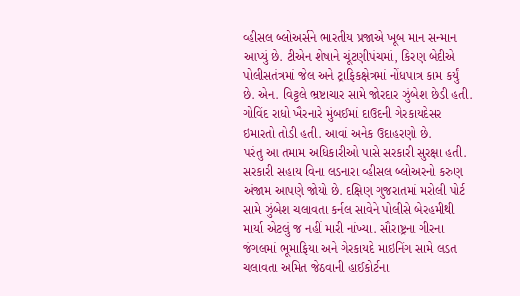વ્હીસલ બ્લોઅર્સને ભારતીય પ્રજાએ ખૂબ માન સન્માન આપ્યું છે. ટીએન શેષાને ચૂંટણીપંચમાં, કિરણ બેદીએ પોલીસતંત્રમાં જેલ અને ટ્રાફિકક્ષેત્રમાં નોંધપાત્ર કામ કર્યું છે. એન. વિટ્ટલે ભ્રષ્ટાચાર સામે જોરદાર ઝુંબેશ છેડી હતી. ગોવિંદ રાધો ખૈરનારે મુંબઈમાં દાઉદની ગેરકાયદેસર ઇમારતો તોડી હતી. આવાં અનેક ઉદાહરણો છે.
પરંતુ આ તમામ અધિકારીઓ પાસે સરકારી સુરક્ષા હતી. સરકારી સહાય વિના લડનારા વ્હીસલ બ્લોઅરનો કરુણ અંજામ આપણે જોયો છે. દક્ષિણ ગુજરાતમાં મરોલી પોર્ટ સામે ઝુંબેશ ચલાવતા કર્નલ સાવેને પોલીસે બેરહમીથી માર્યા એટલું જ નહીં મારી નાંખ્યા. સૌરાષ્ટ્રના ગીરના જંગલમાં ભૂમાફિયા અને ગેરકાયદે માઇનિંગ સામે લડત ચલાવતા અમિત જેઠવાની હાઈકોર્ટના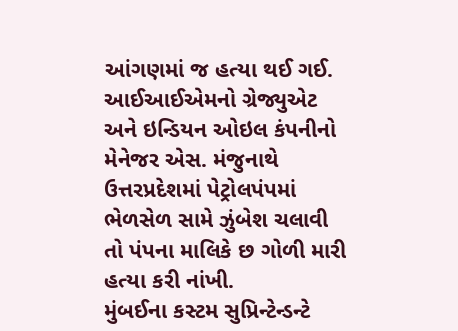આંગણમાં જ હત્યા થઈ ગઈ. આઈઆઈએમનો ગ્રેજ્યુએટ અને ઇન્ડિયન ઓઇલ કંપનીનો મેનેજર એસ. મંજુનાથે ઉત્તરપ્રદેશમાં પેટ્રોલપંપમાં ભેળસેળ સામે ઝુંબેશ ચલાવી તો પંપના માલિકે છ ગોળી મારી હત્યા કરી નાંખી.
મુંબઈના કસ્ટમ સુપ્રિન્ટેન્ડન્ટે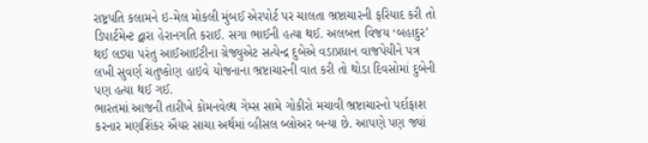રાષ્ટ્રપતિ કલામને ઇ-મેલ મોકલી મુંબઈ એરપોર્ટ પર ચાલતા ભ્રષ્ટાચારની ફરિયાદ કરી તો ડિપાર્ટમેન્ટ દ્વારા હેરાનગતિ કરાઈ. સગા ભાઈની હત્યા થઈ. અલબત્ત વિજય ‘બહાદુર’ થઈ લડ્યા પરંતુ આઈઆઈટીના ગ્રેજ્યુએટ સત્યેન્દ્ર દુબેએ વડાપ્રધાન વાજપેયીને પત્ર લખી સુવર્ણ ચતુષ્કોણ હાઇવે યોજનાના ભ્રષ્ટાચારની વાત કરી તો થોડા દિવસોમાં દુબેની પણ હત્યા થઈ ગઈ.
ભારતમાં આજની તારીખે કોમનવેલ્થ ગેમ્સ સામે ગોકીરો મચાવી ભ્રષ્ટાચારનો પર્દાફાશ કરનાર મણશિંકર ઐયર સાચા અર્થમાં વ્હીસલ બ્લોઅર બન્યા છે. આપણે પણ જ્યાં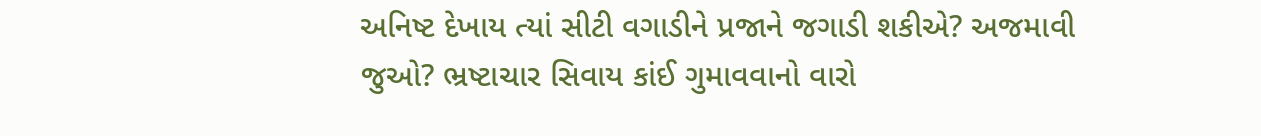અનિષ્ટ દેખાય ત્યાં સીટી વગાડીને પ્રજાને જગાડી શકીએ? અજમાવી જુઓ? ભ્રષ્ટાચાર સિવાય કાંઈ ગુમાવવાનો વારો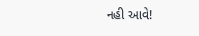નહી આવે!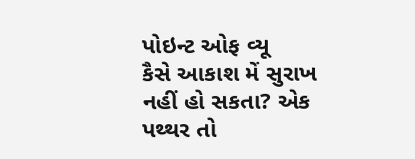પોઇન્ટ ઓફ વ્યૂ
કૈસે આકાશ મેં સુરાખ નહીં હો સકતા? એક પથ્થર તો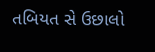તબિયત સે ઉછાલો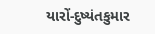યારોં-દુષ્યંતકુમાર